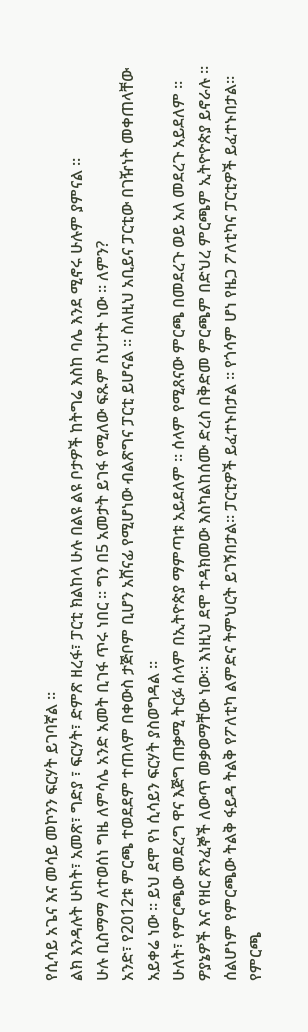የሲሳይ አጌና እና መሳይ መኮንን ፍርሃት ይገባኛል ።
ልክ እንዳሉት ሁከት፣ አመጽ፣ ግድያ ፣ ፍርሃት፣ ድምጽ ዘረፋ፣ ፓርቲ ክልከላ ሁሉ በልዩ ልዩ ቦታዎች ከትግሬ እስከ ባሌ እንደ ሚኖሩ ሁሉም ያምናል ።
ሁሉ ቢስማማ ለተወሰነ ግዜ ለምሳሌ አንድ አመት ቢገፋ ጥሩ ነበር ። ግን በ5 አመታት ይገፋ የሚለው ፍጹም ስህተት ነው ። ለምን?
አንድ፣ የ2012ቱ ምርጫ ተወደደም ተጠላም በቀውስ ታጅቦም ቢሆን አሸናፊ የሚሆነው ብልጽግና ፓርቲ ይሆናል ። ስለዚህ አቢይና ፓርቲው በገዥነት መቀጠላቸው አይቀሬ ነው ። ይህ ደሞ የነ ሲሳይን ፍርሃት ያስወግዳል ።
ሁለት፣ የምርጫው መደረግ ዋና እጅግ ጠቃሚ ትርፉ ሰላም በኢትዮጵያ ማምጣቱ አይደለም ። ሰላም የሚጸናው ምርጫ በመደረጉ ወይ አለ መደረጉ አይደለም ። ዎያኔዎች እና የዘር ጽንፈኞች ለውጥ መቃወማቸው ነው። እነዚህ ደሞ ተዳክመው እስካልከሰሙ ድረስ በቅድመ ምርጫም በድህረ ምርጫም ኢትዮዮጵያ ይኖራሉ ።
ሰልሆነም የምርጫው ትልቅ ፋይዳ ትልቅ የፖለቲካ ልምድና ትምህርት ይገኝበታል። ፓርቲዎች ይፈተኑበታል ። የጎሳም ሆነ የዜጋ ፖለቲካና ፓርቲዎች ይፈተኑበታል።
የምርጫ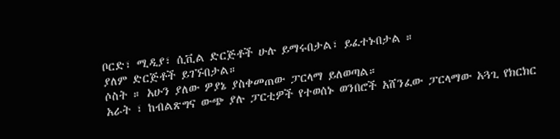ቦርድ፣ ሚዲያ፣ ሲቪል ድርጅቶች ሁሉ ይማሩበታል፣ ይፈተኑበታል ።
ያለም ድርጅቶች ይገኙበታል።
ሶስት ። አሁን ያለው ዎያኔ ያስቀመጠው ፓርላማ ይለወጣል።
አራት ፣ ከብልጽግና ውጭ ያሉ ፓርቲዎች የተወሰኑ ወንበሮች አሸንፈው ፓርላማው አጓጊ የክርክር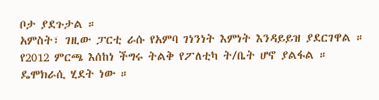ቦታ ያደጉታል ።
አምስት፣ ገዚው ፓርቲ ራሱ የአምባ ገነንነት እምነት እንዳይይዝ ያደርገዋል ።
የ2012 ምርጫ እሰከነ ችግሩ ትልቅ የፖለቲካ ት/ቤት ሆኖ ያልፋል ። ዴሞክራሲ ሂደት ነው ።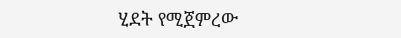ሂደት የሚጀምረው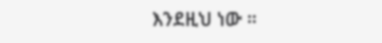እንደዚህ ነው ።